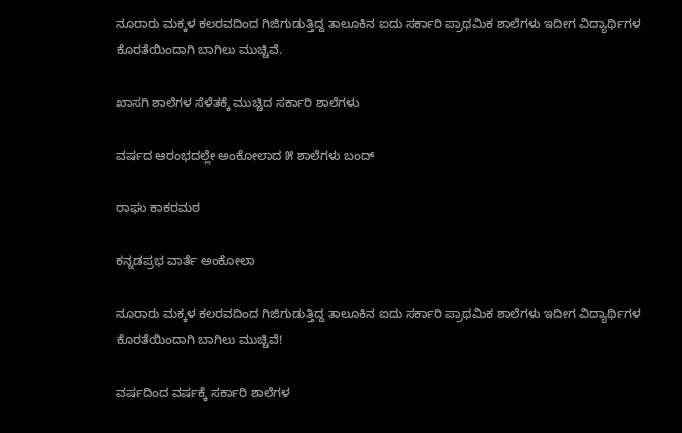ನೂರಾರು ಮಕ್ಕಳ ಕಲರವದಿಂದ ಗಿಜಿಗುಡುತ್ತಿದ್ದ ತಾಲೂಕಿನ ಐದು ಸರ್ಕಾರಿ ಪ್ರಾಥಮಿಕ ಶಾಲೆಗಳು ಇದೀಗ ವಿದ್ಯಾರ್ಥಿಗಳ ಕೊರತೆಯಿಂದಾಗಿ ಬಾಗಿಲು ಮುಚ್ಚಿವೆ.

ಖಾಸಗಿ ಶಾಲೆಗಳ ಸೆಳೆತಕ್ಕೆ ಮುಚ್ಚಿದ ಸರ್ಕಾರಿ ಶಾಲೆಗಳು

ವರ್ಷದ ಆರಂಭದಲ್ಲೇ ಅಂಕೋಲಾದ ೫ ಶಾಲೆಗಳು ಬಂದ್‌

ರಾಘು ಕಾಕರಮಠ

ಕನ್ನಡಪ್ರಭ ವಾರ್ತೆ ಅಂಕೋಲಾ

ನೂರಾರು ಮಕ್ಕಳ ಕಲರವದಿಂದ ಗಿಜಿಗುಡುತ್ತಿದ್ದ ತಾಲೂಕಿನ ಐದು ಸರ್ಕಾರಿ ಪ್ರಾಥಮಿಕ ಶಾಲೆಗಳು ಇದೀಗ ವಿದ್ಯಾರ್ಥಿಗಳ ಕೊರತೆಯಿಂದಾಗಿ ಬಾಗಿಲು ಮುಚ್ಚಿವೆ!

ವರ್ಷದಿಂದ ವರ್ಷಕ್ಕೆ ಸರ್ಕಾರಿ ಶಾಲೆಗಳ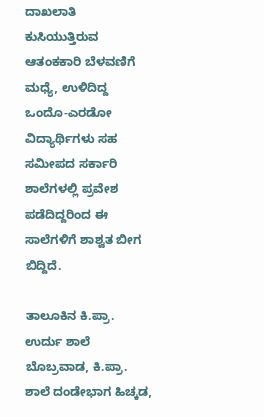ದಾಖಲಾತಿ ಕುಸಿಯುತ್ತಿರುವ ಆತಂಕಕಾರಿ ಬೆಳವಣಿಗೆ ಮಧ್ಯೆ, ಉಳಿದಿದ್ದ ಒಂದೊ-ಎರಡೋ ವಿದ್ಯಾರ್ಥಿಗಳು ಸಹ ಸಮೀಪದ ಸರ್ಕಾರಿ ಶಾಲೆಗಳಲ್ಲಿ ಪ್ರವೇಶ ಪಡೆದಿದ್ದರಿಂದ ಈ ಸಾಲೆಗಳಿಗೆ ಶಾಶ್ವತ ಬೀಗ ಬಿದ್ದಿದೆ.

ತಾಲೂಕಿನ ಕಿ.ಪ್ರಾ. ಉರ್ದು ಶಾಲೆ ಬೊಬ್ರವಾಡ, ಕಿ.ಪ್ರಾ. ಶಾಲೆ ದಂಡೇಭಾಗ ಹಿಚ್ಕಡ,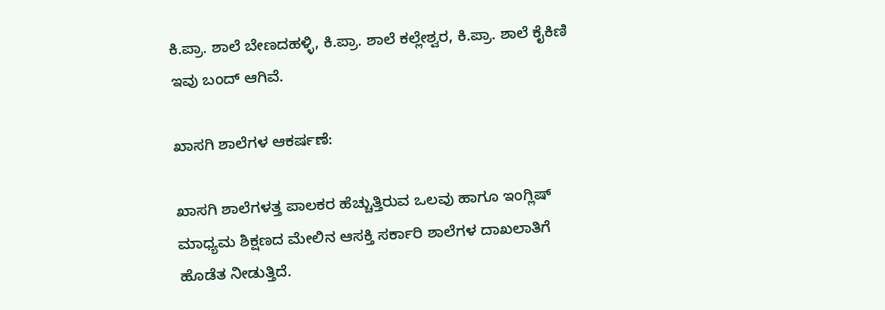ಕಿ.ಪ್ರಾ. ಶಾಲೆ ಬೇಣದಹಳ್ಳಿ, ಕಿ.ಪ್ರಾ. ಶಾಲೆ ಕಲ್ಲೇಶ್ವರ, ಕಿ.ಪ್ರಾ. ಶಾಲೆ ಕೈಕಿಣಿ ಇವು ಬಂದ್‌ ಆಗಿವೆ.

ಖಾಸಗಿ ಶಾಲೆಗಳ ಆಕರ್ಷಣೆ:

ಖಾಸಗಿ ಶಾಲೆಗಳತ್ತ ಪಾಲಕರ ಹೆಚ್ಚುತ್ತಿರುವ ಒಲವು ಹಾಗೂ ಇಂಗ್ಲಿಷ್ ಮಾಧ್ಯಮ ಶಿಕ್ಷಣದ ಮೇಲಿನ ಆಸಕ್ತಿ ಸರ್ಕಾರಿ ಶಾಲೆಗಳ ದಾಖಲಾತಿಗೆ ಹೊಡೆತ ನೀಡುತ್ತಿದೆ.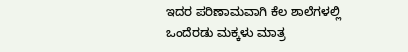ಇದರ ಪರಿಣಾಮವಾಗಿ ಕೆಲ ಶಾಲೆಗಳಲ್ಲಿ ಒಂದೆರಡು ಮಕ್ಕಳು ಮಾತ್ರ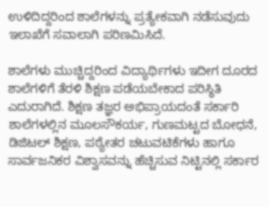ಉಳಿದಿದ್ದರಿಂದ ಶಾಲೆಗಳನ್ನು ಪ್ರತ್ಯೇಕವಾಗಿ ನಡೆಸುವುದು ಇಲಾಖೆಗೆ ಸವಾಲಾಗಿ ಪರಿಣಮಿಸಿದೆ.

ಶಾಲೆಗಳು ಮುಚ್ಚಿದ್ದರಿಂದ ವಿದ್ಯಾರ್ಥಿಗಳು ಇದೀಗ ದೂರದ ಶಾಲೆಗಳಿಗೆ ತೆರಳಿ ಶಿಕ್ಷಣ ಪಡೆಯಬೇಕಾದ ಪರಿಸ್ಥಿತಿ ಎದುರಾಗಿದೆ. ಶಿಕ್ಷಣ ತಜ್ಞರ ಅಭಿಪ್ರಾಯದಂತೆ ಸರ್ಕಾರಿ ಶಾಲೆಗಳಲ್ಲಿನ ಮೂಲಸೌಕರ್ಯ, ಗುಣಮಟ್ಟದ ಬೋಧನೆ, ಡಿಜಿಟಲ್ ಶಿಕ್ಷಣ, ಪಠ್ಯೇತರ ಚಟುವಟಿಕೆಗಳು ಹಾಗೂ ಸಾರ್ವಜನಿಕರ ವಿಶ್ವಾಸವನ್ನು ಹೆಚ್ಚಿಸುವ ನಿಟ್ಟಿನಲ್ಲಿ ಸರ್ಕಾರ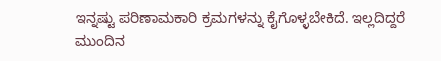ಇನ್ನಷ್ಟು ಪರಿಣಾಮಕಾರಿ ಕ್ರಮಗಳನ್ನು ಕೈಗೊಳ್ಳಬೇಕಿದೆ. ಇಲ್ಲದಿದ್ದರೆ ಮುಂದಿನ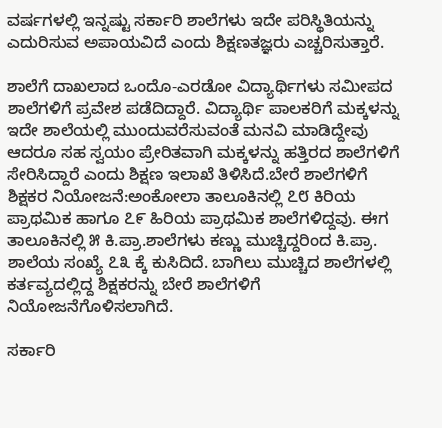ವರ್ಷಗಳಲ್ಲಿ ಇನ್ನಷ್ಟು ಸರ್ಕಾರಿ ಶಾಲೆಗಳು ಇದೇ ಪರಿಸ್ಥಿತಿಯನ್ನು ಎದುರಿಸುವ ಅಪಾಯವಿದೆ ಎಂದು ಶಿಕ್ಷಣತಜ್ಞರು ಎಚ್ಚರಿಸುತ್ತಾರೆ.

ಶಾಲೆಗೆ ದಾಖಲಾದ ಒಂದೊ-ಎರಡೋ ವಿದ್ಯಾರ್ಥಿಗಳು ಸಮೀಪದ ಶಾಲೆಗಳಿಗೆ ಪ್ರವೇಶ ಪಡೆದಿದ್ದಾರೆ. ವಿದ್ಯಾರ್ಥಿ ಪಾಲಕರಿಗೆ ಮಕ್ಕಳನ್ನು ಇದೇ ಶಾಲೆಯಲ್ಲಿ ಮುಂದುವರೆಸುವಂತೆ ಮನವಿ ಮಾಡಿದ್ದೇವು ಆದರೂ ಸಹ ಸ್ವಯಂ ಪ್ರೇರಿತವಾಗಿ ಮಕ್ಕಳನ್ನು ಹತ್ತಿರದ ಶಾಲೆಗಳಿಗೆ ಸೇರಿಸಿದ್ದಾರೆ ಎಂದು ಶಿಕ್ಷಣ ಇಲಾಖೆ ತಿಳಿಸಿದೆ.ಬೇರೆ ಶಾಲೆಗಳಿಗೆ ಶಿಕ್ಷಕರ ನಿಯೋಜನೆ:ಅಂಕೋಲಾ ತಾಲೂಕಿನಲ್ಲಿ ೭೮ ಕಿರಿಯ ಪ್ರಾಥಮಿಕ ಹಾಗೂ ೭೯ ಹಿರಿಯ ಪ್ರಾಥಮಿಕ ಶಾಲೆಗಳಿದ್ದವು. ಈಗ ತಾಲೂಕಿನಲ್ಲಿ ೫ ಕಿ.ಪ್ರಾ.ಶಾಲೆಗಳು ಕಣ್ಣು ಮುಚ್ಚಿದ್ದರಿಂದ ಕಿ.ಪ್ರಾ. ಶಾಲೆಯ ಸಂಖ್ಯೆ ೭೩ ಕ್ಕೆ ಕುಸಿದಿದೆ. ಬಾಗಿಲು ಮುಚ್ಚಿದ ಶಾಲೆಗಳಲ್ಲಿ ಕರ್ತವ್ಯದಲ್ಲಿದ್ದ ಶಿಕ್ಷಕರನ್ನು ಬೇರೆ ಶಾಲೆಗಳಿಗೆ ನಿಯೋಜನೆಗೊಳಿಸಲಾಗಿದೆ.

ಸರ್ಕಾರಿ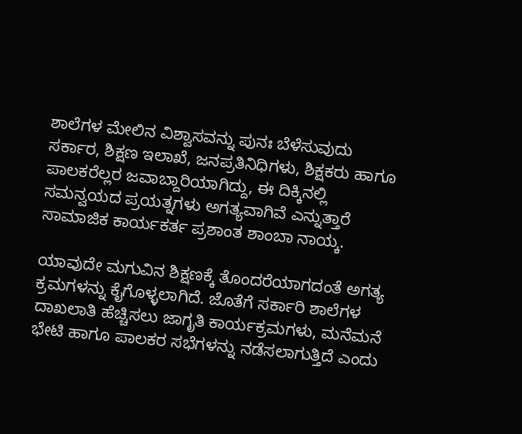ಶಾಲೆಗಳ ಮೇಲಿನ ವಿಶ್ವಾಸವನ್ನು ಪುನಃ ಬೆಳೆಸುವುದು ಸರ್ಕಾರ, ಶಿಕ್ಷಣ ಇಲಾಖೆ, ಜನಪ್ರತಿನಿಧಿಗಳು, ಶಿಕ್ಷಕರು ಹಾಗೂ ಪಾಲಕರೆಲ್ಲರ ಜವಾಬ್ದಾರಿಯಾಗಿದ್ದು, ಈ ದಿಕ್ಕಿನಲ್ಲಿ ಸಮನ್ವಯದ ಪ್ರಯತ್ನಗಳು ಅಗತ್ಯವಾಗಿವೆ ಎನ್ನುತ್ತಾರೆ ಸಾಮಾಜಿಕ ಕಾರ್ಯಕರ್ತ ಪ್ರಶಾಂತ ಶಾಂಬಾ ನಾಯ್ಕ.

ಯಾವುದೇ ಮಗುವಿನ ಶಿಕ್ಷಣಕ್ಕೆ ತೊಂದರೆಯಾಗದಂತೆ ಅಗತ್ಯ ಕ್ರಮಗಳನ್ನು ಕೈಗೊಳ್ಳಲಾಗಿದೆ. ಜೊತೆಗೆ ಸರ್ಕಾರಿ ಶಾಲೆಗಳ ದಾಖಲಾತಿ ಹೆಚ್ಚಿಸಲು ಜಾಗೃತಿ ಕಾರ್ಯಕ್ರಮಗಳು, ಮನೆಮನೆ ಭೇಟಿ ಹಾಗೂ ಪಾಲಕರ ಸಭೆಗಳನ್ನು ನಡೆಸಲಾಗುತ್ತಿದೆ ಎಂದು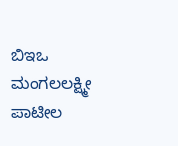ಬಿಇಒ ಮಂಗಲಲಕ್ಷ್ಮೀ ಪಾಟೀಲ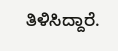ತಿಳಿಸಿದ್ದಾರೆ.